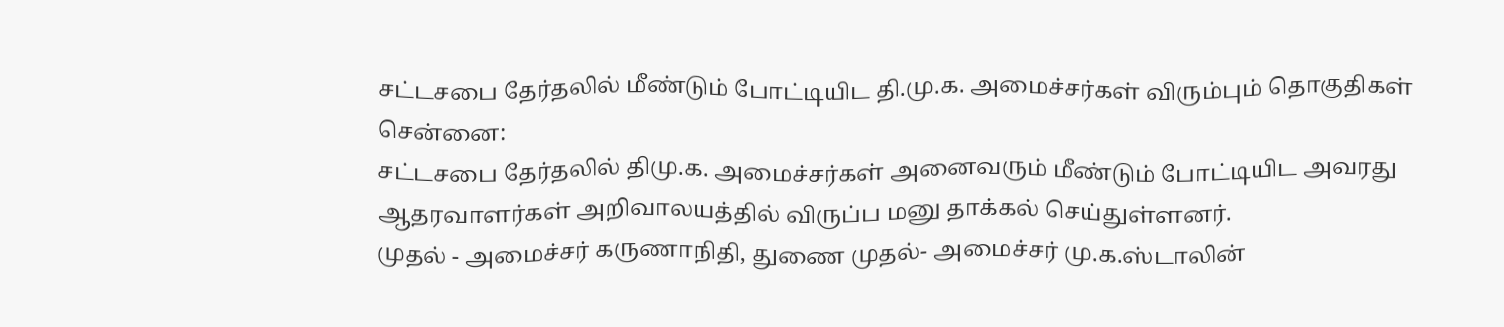சட்டசபை தேர்தலில் மீண்டும் போட்டியிட தி.மு.க. அமைச்சர்கள் விரும்பும் தொகுதிகள்
சென்னை:
சட்டசபை தேர்தலில் திமு.க. அமைச்சர்கள் அனைவரும் மீண்டும் போட்டியிட அவரது ஆதரவாளர்கள் அறிவாலயத்தில் விருப்ப மனு தாக்கல் செய்துள்ளனர்.
முதல் - அமைச்சர் கருணாநிதி, துணை முதல்- அமைச்சர் மு.க.ஸ்டாலின்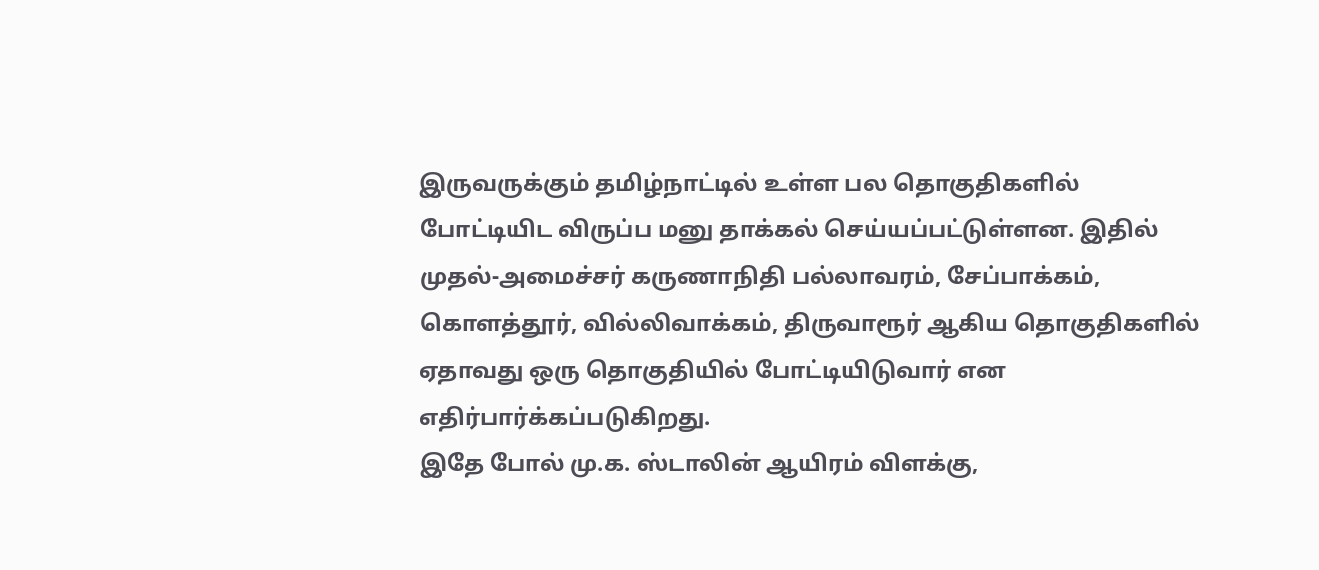இருவருக்கும் தமிழ்நாட்டில் உள்ள பல தொகுதிகளில் போட்டியிட விருப்ப மனு தாக்கல் செய்யப்பட்டுள்ளன. இதில் முதல்-அமைச்சர் கருணாநிதி பல்லாவரம், சேப்பாக்கம், கொளத்தூர், வில்லிவாக்கம், திருவாரூர் ஆகிய தொகுதிகளில் ஏதாவது ஒரு தொகுதியில் போட்டியிடுவார் என எதிர்பார்க்கப்படுகிறது.
இதே போல் மு.க. ஸ்டாலின் ஆயிரம் விளக்கு,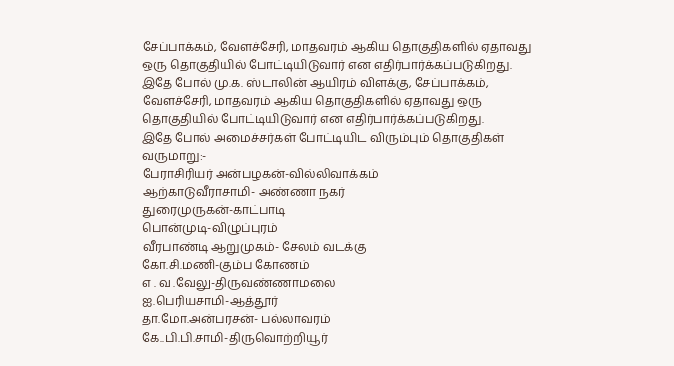சேப்பாக்கம், வேளச்சேரி, மாதவரம் ஆகிய தொகுதிகளில் ஏதாவது ஒரு தொகுதியில் போட்டியிடுவார் என எதிர்பார்க்கப்படுகிறது.
இதே போல் மு.க. ஸ்டாலின் ஆயிரம் விளக்கு, சேப்பாக்கம், வேளச்சேரி, மாதவரம் ஆகிய தொகுதிகளில் ஏதாவது ஒரு தொகுதியில் போட்டியிடுவார் என எதிர்பார்க்கப்படுகிறது.
இதே போல் அமைச்சர்கள் போட்டியிட விரும்பும் தொகுதிகள் வருமாறு:-
பேராசிரியர் அன்பழகன்-வில்லிவாக்கம்
ஆற்காடுவீராசாமி- அண்ணா நகர்
துரைமுருகன்-காட்பாடி
பொன்முடி-விழுப்புரம்
வீரபாண்டி ஆறுமுகம்- சேலம் வடக்கு
கோ.சி.மணி-கும்ப கோணம்
எ . வ .வேலு-திருவண்ணாமலை
ஐ.பெரியசாமி-ஆத்தூர்
தா.மோ.அன்பரசன்- பல்லாவரம்
கே..பி.பி.சாமி-திருவொற்றியூர்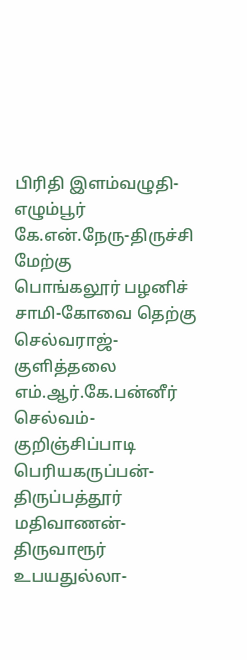பிரிதி இளம்வழுதி- எழும்பூர்
கே.என்.நேரு-திருச்சி மேற்கு
பொங்கலூர் பழனிச் சாமி-கோவை தெற்கு
செல்வராஜ்-குளித்தலை
எம்.ஆர்.கே.பன்னீர் செல்வம்-குறிஞ்சிப்பாடி
பெரியகருப்பன்-திருப்பத்தூர்
மதிவாணன்-திருவாரூர்
உபயதுல்லா-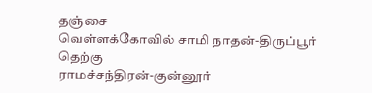தஞ்சை
வெள்ளக்கோவில் சாமி நாதன்-திருப்பூர் தெற்கு
ராமச்சந்திரன்-குன்னூர்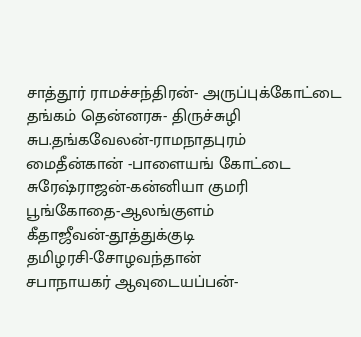சாத்தூர் ராமச்சந்திரன்- அருப்புக்கோட்டை
தங்கம் தென்னரசு- திருச்சுழி
சுப.தங்கவேலன்-ராமநாதபுரம்
மைதீன்கான் -பாளையங் கோட்டை
சுரேஷ்ராஜன்-கன்னியா குமரி
பூங்கோதை-ஆலங்குளம்
கீதாஜீவன்-தூத்துக்குடி
தமிழரசி-சோழவந்தான்
சபாநாயகர் ஆவுடையப்பன்-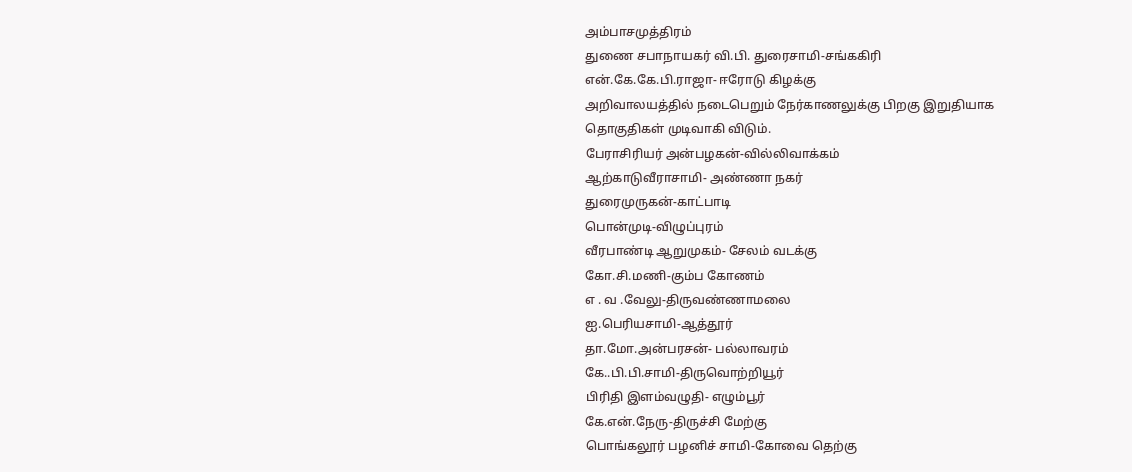அம்பாசமுத்திரம்
துணை சபாநாயகர் வி.பி. துரைசாமி-சங்ககிரி
என்.கே.கே.பி.ராஜா- ஈரோடு கிழக்கு
அறிவாலயத்தில் நடைபெறும் நேர்காணலுக்கு பிறகு இறுதியாக தொகுதிகள் முடிவாகி விடும்.
பேராசிரியர் அன்பழகன்-வில்லிவாக்கம்
ஆற்காடுவீராசாமி- அண்ணா நகர்
துரைமுருகன்-காட்பாடி
பொன்முடி-விழுப்புரம்
வீரபாண்டி ஆறுமுகம்- சேலம் வடக்கு
கோ.சி.மணி-கும்ப கோணம்
எ . வ .வேலு-திருவண்ணாமலை
ஐ.பெரியசாமி-ஆத்தூர்
தா.மோ.அன்பரசன்- பல்லாவரம்
கே..பி.பி.சாமி-திருவொற்றியூர்
பிரிதி இளம்வழுதி- எழும்பூர்
கே.என்.நேரு-திருச்சி மேற்கு
பொங்கலூர் பழனிச் சாமி-கோவை தெற்கு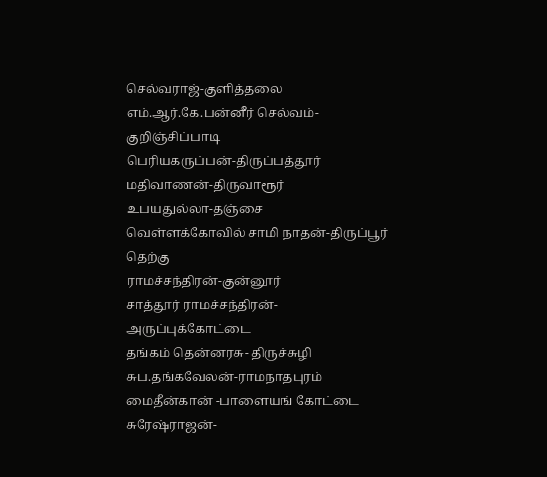செல்வராஜ்-குளித்தலை
எம்.ஆர்.கே.பன்னீர் செல்வம்-குறிஞ்சிப்பாடி
பெரியகருப்பன்-திருப்பத்தூர்
மதிவாணன்-திருவாரூர்
உபயதுல்லா-தஞ்சை
வெள்ளக்கோவில் சாமி நாதன்-திருப்பூர் தெற்கு
ராமச்சந்திரன்-குன்னூர்
சாத்தூர் ராமச்சந்திரன்- அருப்புக்கோட்டை
தங்கம் தென்னரசு- திருச்சுழி
சுப.தங்கவேலன்-ராமநாதபுரம்
மைதீன்கான் -பாளையங் கோட்டை
சுரேஷ்ராஜன்-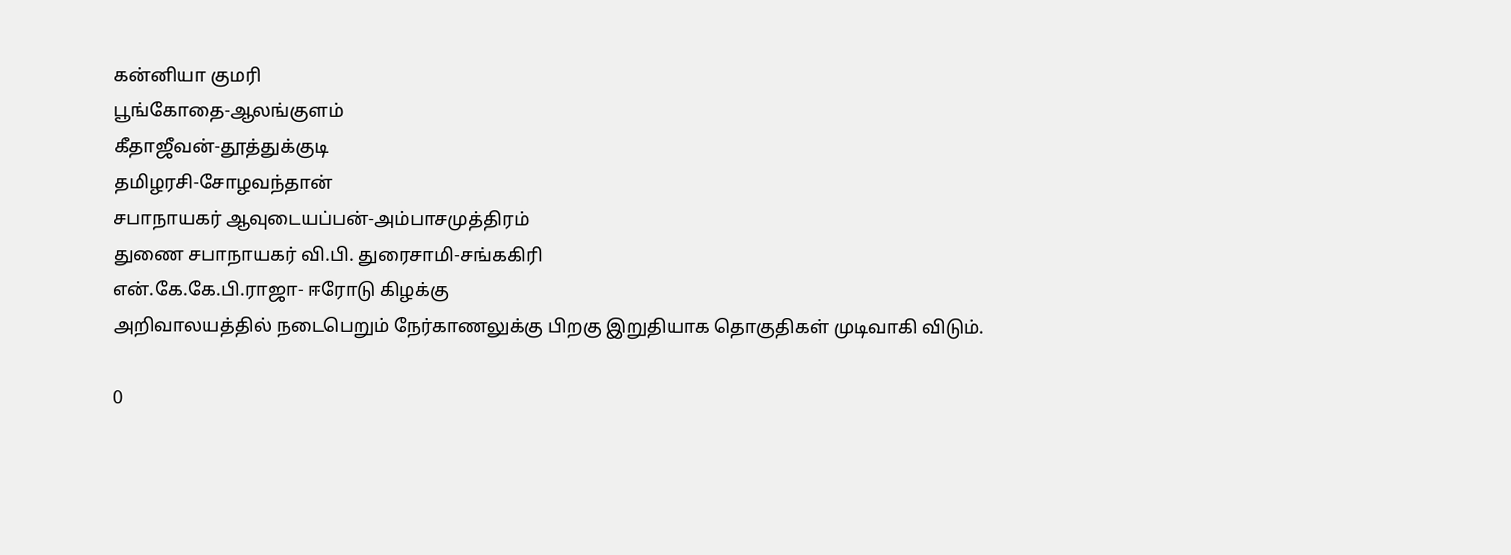கன்னியா குமரி
பூங்கோதை-ஆலங்குளம்
கீதாஜீவன்-தூத்துக்குடி
தமிழரசி-சோழவந்தான்
சபாநாயகர் ஆவுடையப்பன்-அம்பாசமுத்திரம்
துணை சபாநாயகர் வி.பி. துரைசாமி-சங்ககிரி
என்.கே.கே.பி.ராஜா- ஈரோடு கிழக்கு
அறிவாலயத்தில் நடைபெறும் நேர்காணலுக்கு பிறகு இறுதியாக தொகுதிகள் முடிவாகி விடும்.

0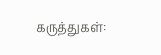கருத்துகள்: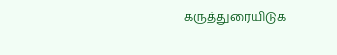கருத்துரையிடுக